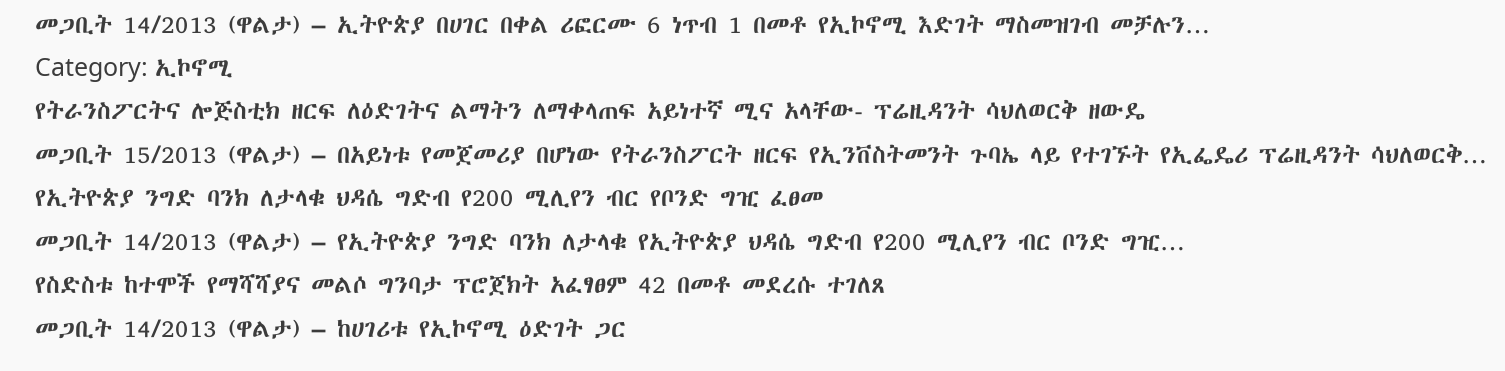መጋቢት 14/2013 (ዋልታ) – ኢትዮጵያ በሀገር በቀል ሪፎርሙ 6 ነጥብ 1 በመቶ የኢኮኖሚ እድገት ማስመዝገብ መቻሉን…
Category: ኢኮኖሚ
የትራንስፖርትና ሎጅስቲክ ዘርፍ ለዕድገትና ልማትን ለማቀላጠፍ አይነተኛ ሚና አላቸው- ፕሬዚዳንት ሳህለወርቅ ዘውዴ
መጋቢት 15/2013 (ዋልታ) – በአይነቱ የመጀመሪያ በሆነው የትራንስፖርት ዘርፍ የኢንቨስትመንት ጉባኤ ላይ የተገኙት የኢፌዴሪ ፕሬዚዳንት ሳህለወርቅ…
የኢትዮጵያ ንግድ ባንክ ለታላቁ ህዳሴ ግድብ የ200 ሚሊየን ብር የቦንድ ግዢ ፈፀመ
መጋቢት 14/2013 (ዋልታ) – የኢትዮጵያ ንግድ ባንክ ለታላቁ የኢትዮጵያ ህዳሴ ግድብ የ200 ሚሊየን ብር ቦንድ ግዢ…
የስድስቱ ከተሞች የማሻሻያና መልሶ ግንባታ ፕሮጀክት አፈፃፀም 42 በመቶ መደረሱ ተገለጸ
መጋቢት 14/2013 (ዋልታ) – ከሀገሪቱ የኢኮኖሚ ዕድገት ጋር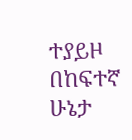ተያይዞ በከፍተኛ ሁኔታ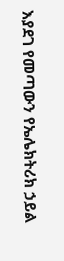እያደገ የመጣውን የኤሌክትሪክ ኃይል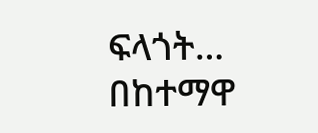ፍላጎት…
በከተማዋ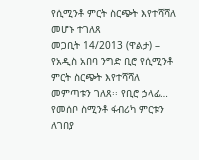የሲሚንቶ ምርት ስርጭት እየተሻሻለ መሆኑ ተገለጸ
መጋቢት 14/2013 (ዋልታ) – የአዲስ አበባ ንግድ ቢሮ የሲሚንቶ ምርት ስርጭት እየተሻሻለ መምጣቱን ገለጸ፡፡ የቢሮ ኃላፊ…
የመሰቦ ስሚንቶ ፋብሪካ ምርቱን ለገበያ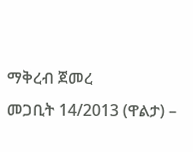ማቅረብ ጀመረ
መጋቢት 14/2013 (ዋልታ) –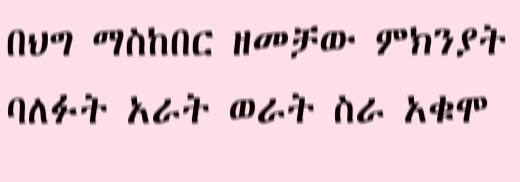በህግ ማስከበር ዘመቻው ምክንያት ባለፉት አራት ወራት ስራ አቁሞ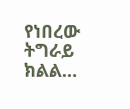የነበረው ትግራይ ክልል…